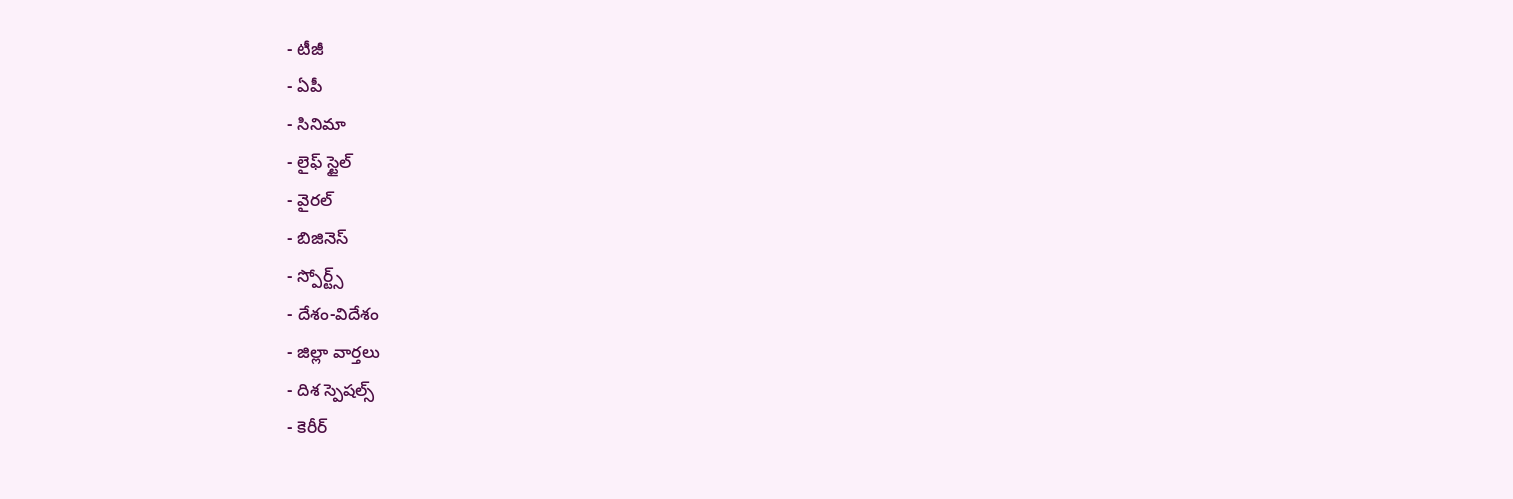- టీజీ
- ఏపీ
- సినిమా
- లైఫ్ స్టైల్
- వైరల్
- బిజినెస్
- స్పోర్ట్స్
- దేశం-విదేశం
- జిల్లా వార్తలు
- దిశ స్పెషల్స్
- కెరీర్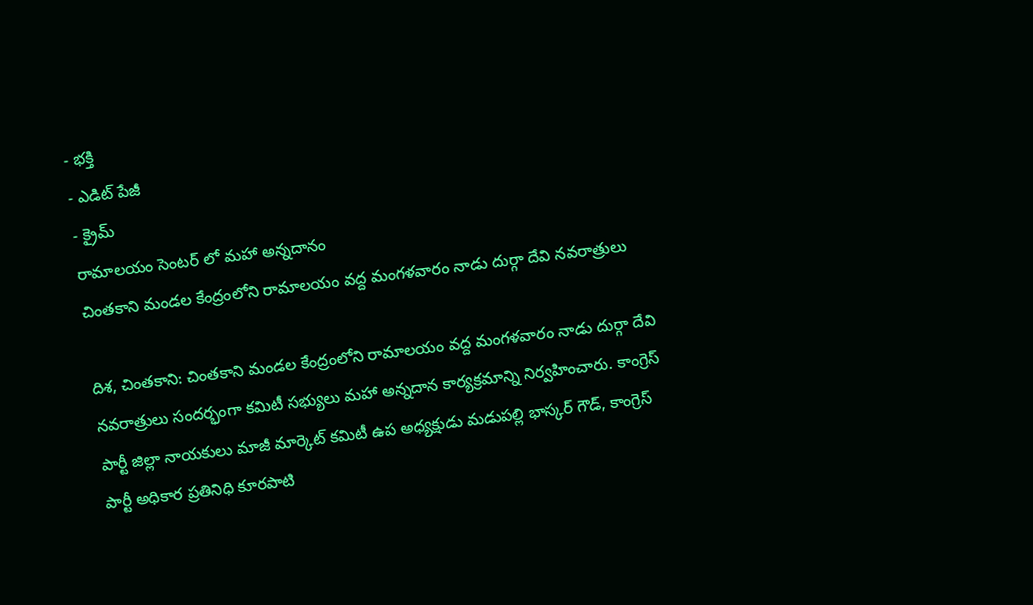- భక్తి
- ఎడిట్ పేజీ
- క్రైమ్
రామాలయం సెంటర్ లో మహా అన్నదానం
చింతకాని మండల కేంద్రంలోని రామాలయం వద్ద మంగళవారం నాడు దుర్గా దేవి నవరాత్రులు

దిశ, చింతకాని: చింతకాని మండల కేంద్రంలోని రామాలయం వద్ద మంగళవారం నాడు దుర్గా దేవి నవరాత్రులు సందర్భంగా కమిటీ సభ్యులు మహా అన్నదాన కార్యక్రమాన్ని నిర్వహించారు. కాంగ్రెస్ పార్టీ జిల్లా నాయకులు మాజీ మార్కెట్ కమిటీ ఉప అధ్యక్షుడు మడుపల్లి భాస్కర్ గౌడ్, కాంగ్రెస్ పార్టీ అధికార ప్రతినిధి కూరపాటి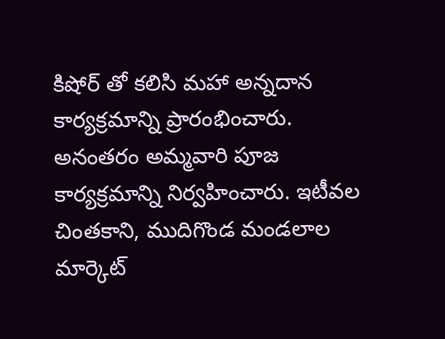కిషోర్ తో కలిసి మహా అన్నదాన కార్యక్రమాన్ని ప్రారంభించారు.
అనంతరం అమ్మవారి పూజ కార్యక్రమాన్ని నిర్వహించారు. ఇటీవల చింతకాని, ముదిగొండ మండలాల మార్కెట్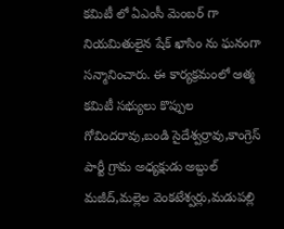కమిటీ లో ఏఎంసీ మెంబర్ గా నియమితులైన షేక్ ఖాసిం ను ఘనంగా సన్మానించారు. ఈ కార్యక్రమంలో ఆత్మ కమిటీ సభ్యులు కొప్పుల గోవిందరావు,బండి సైదేశ్వర్రావు,కాంగ్రెస్ పార్టీ గ్రామ అధ్యక్షుడు అబ్దుల్ మజీద్,మల్లెల వెంకటేశ్వర్లు,మడుపల్లి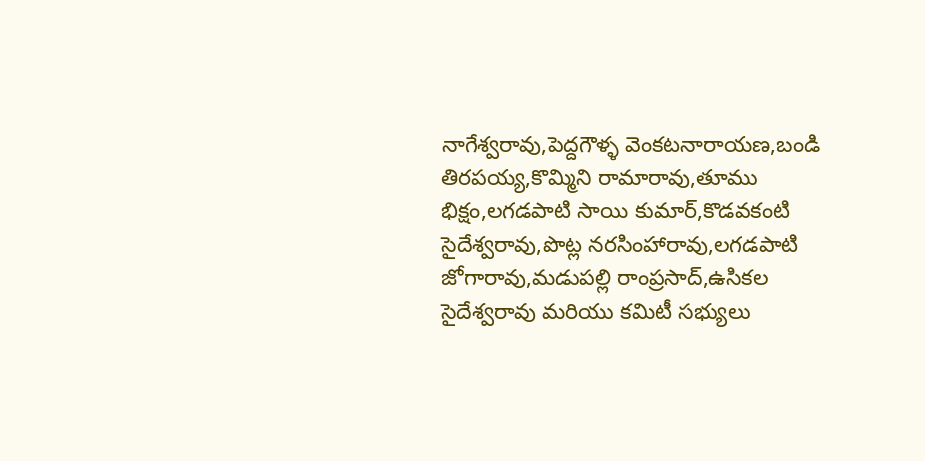నాగేశ్వరావు,పెద్దగౌళ్ళ వెంకటనారాయణ,బండి తిరపయ్య,కొమ్మిని రామారావు,తూము భిక్షం,లగడపాటి సాయి కుమార్,కొడవకంటి సైదేశ్వరావు,పొట్ల నరసింహారావు,లగడపాటి జోగారావు,మడుపల్లి రాంప్రసాద్,ఉసికల సైదేశ్వరావు మరియు కమిటీ సభ్యులు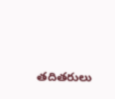తదితరులు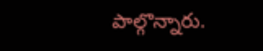పాల్గొన్నారు.